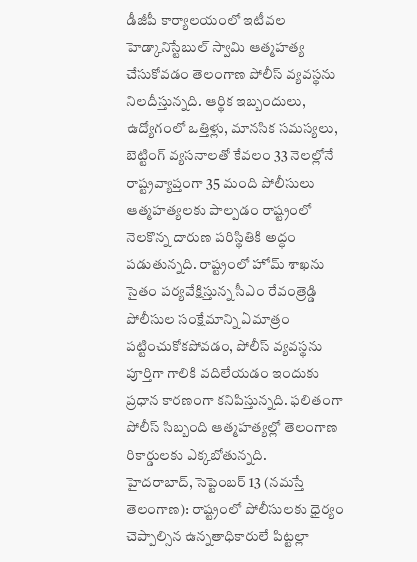డీజీపీ కార్యాలయంలో ఇటీవల హెడ్కానిస్టేబుల్ స్వామి ఆత్మహత్య చేసుకోవడం తెలంగాణ పోలీస్ వ్యవస్థను నిలదీస్తున్నది. ఆర్థిక ఇబ్బందులు, ఉద్యోగంలో ఒత్తిళ్లు, మానసిక సమస్యలు, బెట్టింగ్ వ్యసనాలతో కేవలం 33 నెలల్లోనే రాష్ట్రవ్యాప్తంగా 35 మంది పోలీసులు ఆత్మహత్యలకు పాల్పడం రాష్ట్రంలో నెలకొన్న దారుణ పరిస్థితికి అద్ధం పడుతున్నది. రాష్ట్రంలో హోమ్ శాఖను సైతం పర్యవేక్షిస్తున్న సీఎం రేవంత్రెడ్డి పోలీసుల సంక్షేమాన్ని ఏమాత్రం పట్టించుకోకపోవడం, పోలీస్ వ్యవస్థను పూర్తిగా గాలికి వదిలేయడం ఇందుకు ప్రధాన కారణంగా కనిపిస్తున్నది. ఫలితంగా పోలీస్ సిబ్బంది ఆత్మహత్యల్లో తెలంగాణ రికార్డులకు ఎక్కబోతున్నది.
హైదరాబాద్, సెప్టెంబర్ 13 (నమస్తే తెలంగాణ): రాష్ట్రంలో పోలీసులకు ధైర్యం చెప్పాల్సిన ఉన్నతాధికారులే పిట్టల్లా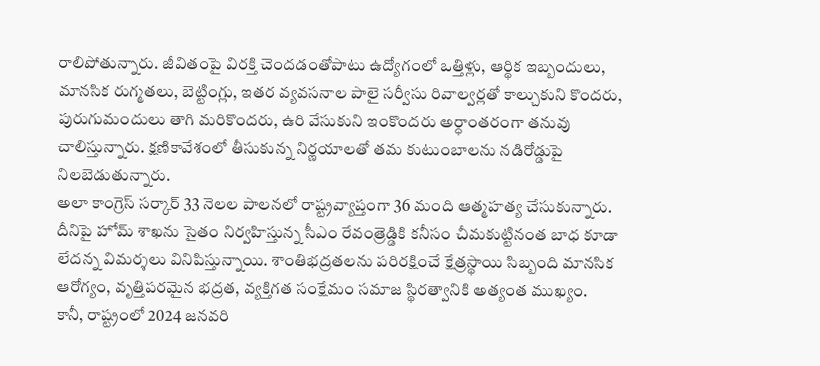రాలిపోతున్నారు. జీవితంపై విరక్తి చెందడంతోపాటు ఉద్యోగంలో ఒత్తిళ్లు, ఆర్థిక ఇబ్బందులు, మానసిక రుగ్మతలు, బెట్టింగ్లు, ఇతర వ్యవసనాల పాలై సర్వీసు రివాల్వర్లతో కాల్చుకుని కొందరు, పురుగుమందులు తాగి మరికొందరు, ఉరి వేసుకుని ఇంకొందరు అర్ధాంతరంగా తనువు చాలిస్తున్నారు. క్షణికావేశంలో తీసుకున్న నిర్ణయాలతో తమ కుటుంబాలను నడిరోడ్డుపై నిలబెడుతున్నారు.
అలా కాంగ్రెస్ సర్కార్ 33 నెలల పాలనలో రాష్ట్రవ్యాప్తంగా 36 మంది ఆత్మహత్య చేసుకున్నారు. దీనిపై హోమ్ శాఖను సైతం నిర్వహిస్తున్న సీఎం రేవంత్రెడ్డికి కనీసం చీమకుట్టినంత బాధ కూడా లేదన్న విమర్శలు వినిపిస్తున్నాయి. శాంతిభద్రతలను పరిరక్షించే క్షేత్రస్థాయి సిబ్బంది మానసిక ఆరోగ్యం, వృత్తిపరమైన భద్రత, వ్యక్తిగత సంక్షేమం సమాజ స్థిరత్వానికి అత్యంత ముఖ్యం.
కానీ, రాష్ట్రంలో 2024 జనవరి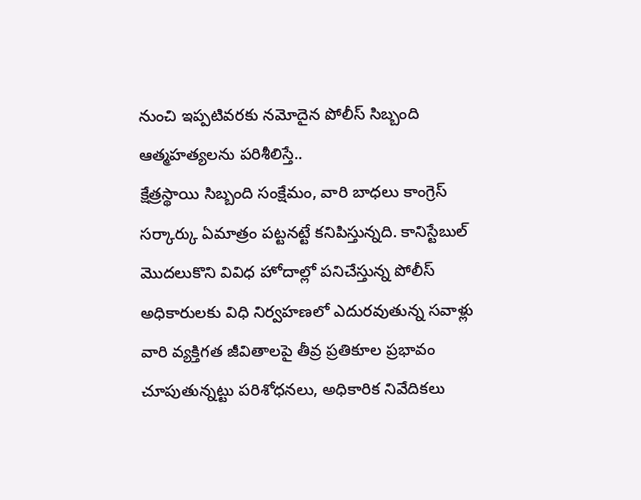నుంచి ఇప్పటివరకు నమోదైన పోలీస్ సిబ్బంది ఆత్మహత్యలను పరిశీలిస్తే..
క్షేత్రస్థాయి సిబ్బంది సంక్షేమం, వారి బాధలు కాంగ్రెస్ సర్కార్కు ఏమాత్రం పట్టనట్టే కనిపిస్తున్నది. కానిస్టేబుల్ మొదలుకొని వివిధ హోదాల్లో పనిచేస్తున్న పోలీస్ అధికారులకు విధి నిర్వహణలో ఎదురవుతున్న సవాళ్లు వారి వ్యక్తిగత జీవితాలపై తీవ్ర ప్రతికూల ప్రభావం చూపుతున్నట్టు పరిశోధనలు, అధికారిక నివేదికలు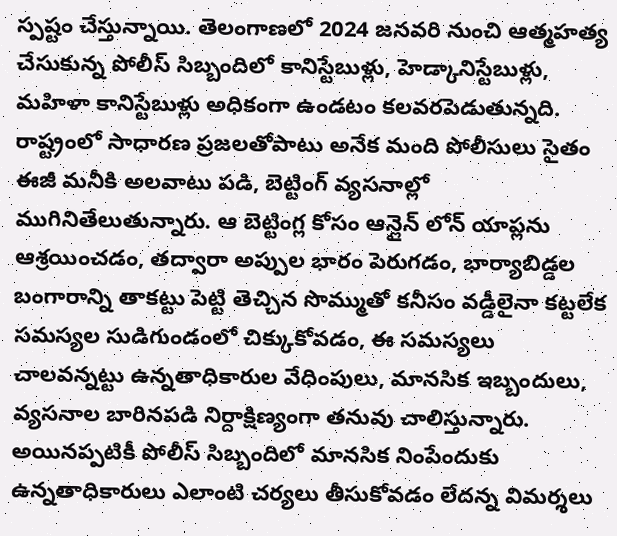స్పష్టం చేస్తున్నాయి. తెలంగాణలో 2024 జనవరి నుంచి ఆత్మహత్య చేసుకున్న పోలీస్ సిబ్బందిలో కానిస్టేబుళ్లు, హెడ్కానిస్టేబుళ్లు, మహిళా కానిస్టేబుళ్లు అధికంగా ఉండటం కలవరపెడుతున్నది.
రాష్ట్రంలో సాధారణ ప్రజలతోపాటు అనేక మంది పోలీసులు సైతం ఈజీ మనీకి అలవాటు పడి, బెట్టింగ్ వ్యసనాల్లో ముగినితేలుతున్నారు. ఆ బెట్టింగ్ల కోసం ఆన్లైన్ లోన్ యాప్లను ఆశ్రయించడం, తద్వారా అప్పుల భారం పెరుగడం, భార్యాబిడ్డల బంగారాన్ని తాకట్టు పెట్టి తెచ్చిన సొమ్ముతో కనీసం వడ్డీలైనా కట్టలేక సమస్యల సుడిగుండంలో చిక్కుకోవడం, ఈ సమస్యలు చాలవన్నట్టు ఉన్నతాధికారుల వేధింపులు, మానసిక ఇబ్బందులు, వ్యసనాల బారినపడి నిర్దాక్షిణ్యంగా తనువు చాలిస్తున్నారు. అయినప్పటికీ పోలీస్ సిబ్బందిలో మానసిక నింపేందుకు ఉన్నతాధికారులు ఎలాంటి చర్యలు తీసుకోవడం లేదన్న విమర్శలు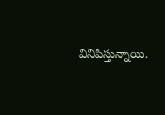వినిపిస్తున్నాయి.